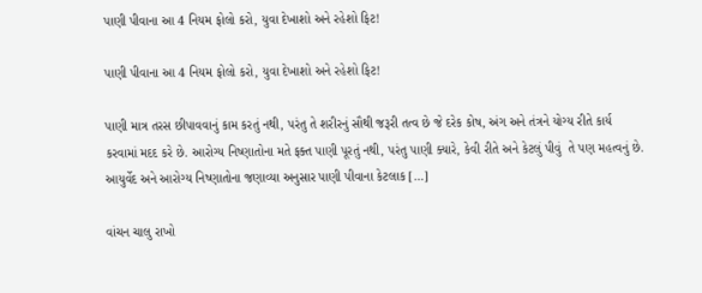પાણી પીવાના આ 4 નિયમ ફોલો કરો, યુવા દેખાશો અને રહેશો ફિટ!

પાણી પીવાના આ 4 નિયમ ફોલો કરો, યુવા દેખાશો અને રહેશો ફિટ!

પાણી માત્ર તરસ છીપાવવાનું કામ કરતું નથી, પરંતુ તે શરીરનું સૌથી જરૂરી તત્વ છે જે દરેક કોષ, અંગ અને તંત્રને યોગ્ય રીતે કાર્ય કરવામાં મદદ કરે છે. આરોગ્ય નિષ્ણાતોના મતે ફક્ત પાણી પૂરતું નથી, પરંતુ પાણી ક્યારે, કેવી રીતે અને કેટલું પીવું  તે પણ મહત્વનું છે. આયુર્વેદ અને આરોગ્ય નિષ્ણાતોના જણાવ્યા અનુસાર પાણી પીવાના કેટલાક […]

વાંચન ચાલુ રાખો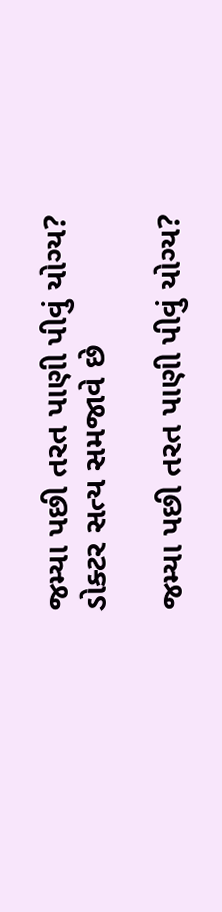જમ્યા પછી તરત પાણી પીવું યોગ્ય? ડોક્ટર સત્ય સમજાવે છે

જમ્યા પછી તરત પાણી પીવું યોગ્ય?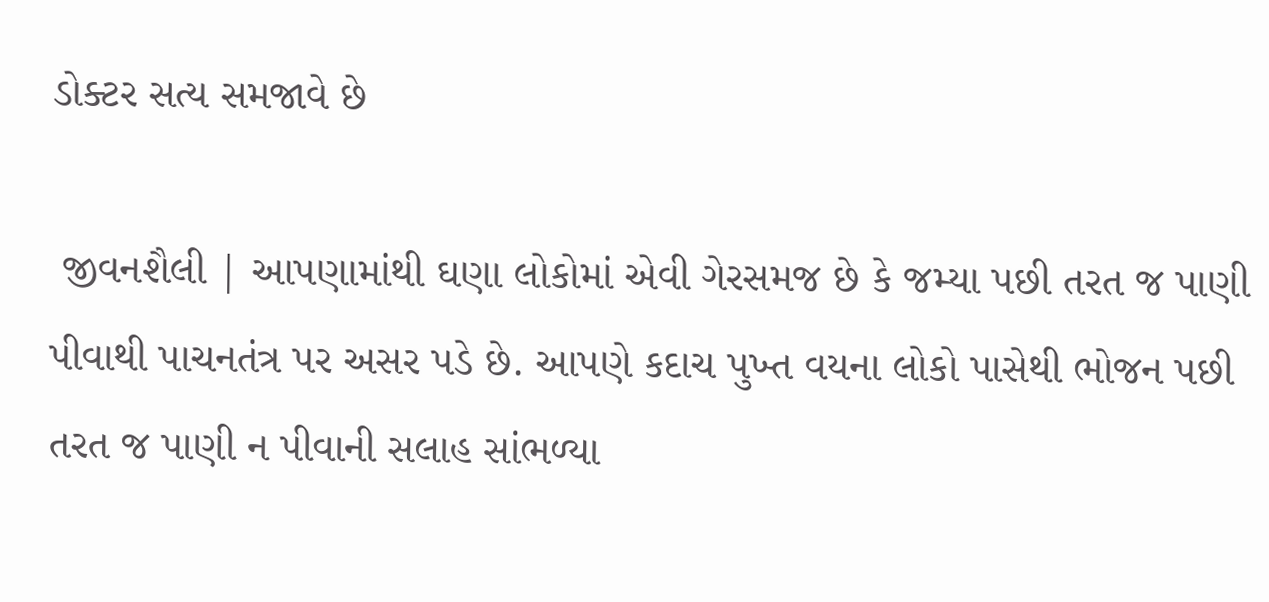ડોક્ટર સત્ય સમજાવે છે

 જીવનશૈલી | આપણામાંથી ઘણા લોકોમાં એવી ગેરસમજ છે કે જમ્યા પછી તરત જ પાણી પીવાથી પાચનતંત્ર પર અસર પડે છે. આપણે કદાચ પુખ્ત વયના લોકો પાસેથી ભોજન પછી તરત જ પાણી ન પીવાની સલાહ સાંભળ્યા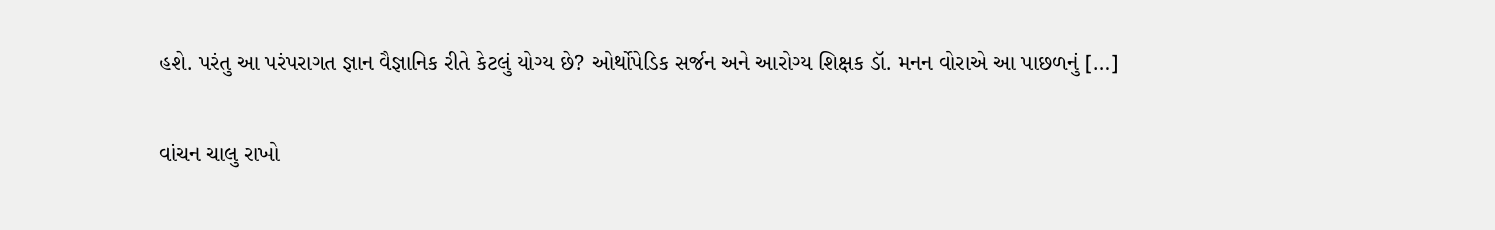હશે. પરંતુ આ પરંપરાગત જ્ઞાન વૈજ્ઞાનિક રીતે કેટલું યોગ્ય છે? ઓર્થોપેડિક સર્જન અને આરોગ્ય શિક્ષક ડૉ. મનન વોરાએ આ પાછળનું […]

વાંચન ચાલુ રાખો